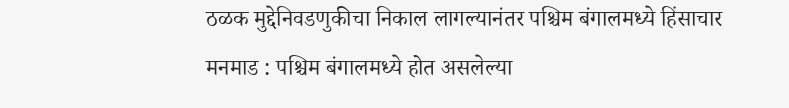ठळक मुद्देनिवडणुकीचा निकाल लागल्यानंतर पश्चिम बंगालमध्ये हिंसाचार
मनमाड : पश्चिम बंगालमध्ये होत असलेल्या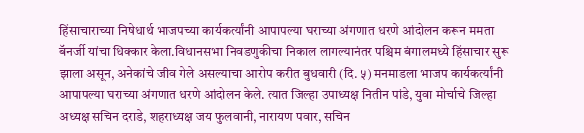हिंसाचाराच्या निषेधार्थ भाजपच्या कार्यकर्त्यांनी आपापल्या घराच्या अंगणात धरणे आंदोलन करून ममता बॅनर्जी यांचा धिक्कार केला.विधानसभा निवडणुकीचा निकाल लागल्यानंतर पश्चिम बंगालमध्ये हिंसाचार सुरू झाला असून, अनेकांचे जीव गेले असल्याचा आरोप करीत बुधवारी (दि. ५) मनमाडला भाजप कार्यकर्त्यांनी आपापल्या घराच्या अंगणात धरणे आंदोलन केले. त्यात जिल्हा उपाध्यक्ष नितीन पांडे, युवा मोर्चाचे जिल्हा अध्यक्ष सचिन दराडे, शहराध्यक्ष जय फुलवानी, नारायण पवार, सचिन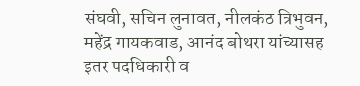संघवी, सचिन लुनावत, नीलकंठ त्रिभुवन, महेंद्र गायकवाड, आनंद बोथरा यांच्यासह इतर पदधिकारी व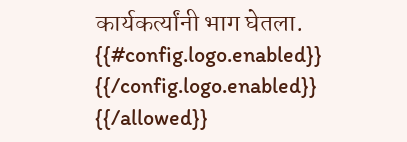कार्यकर्त्यांनी भाग घेतला.
{{#config.logo.enabled}} {{/config.logo.enabled}}
{{/allowed}}